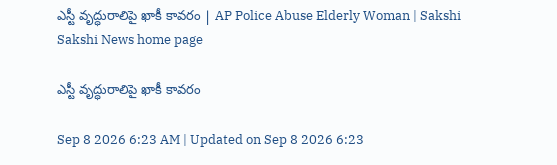ఎస్టీ వృద్ధురాలిపై ఖాకీ కావరం | AP Police Abuse Elderly Woman | Sakshi
Sakshi News home page

ఎస్టీ వృద్ధురాలిపై ఖాకీ కావరం

Sep 8 2026 6:23 AM | Updated on Sep 8 2026 6:23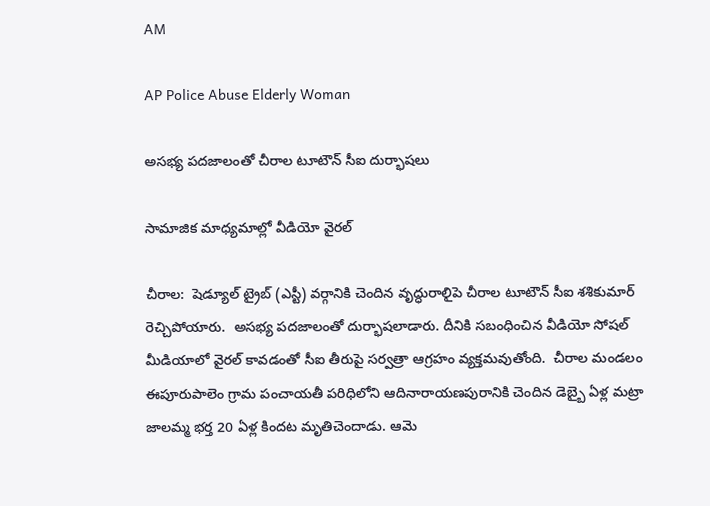AM

AP Police Abuse Elderly Woman

అసభ్య పదజాలంతో చీరాల టూటౌన్‌ సీఐ దుర్భాషలు

సామాజిక మాధ్యమాల్లో వీడియో వైరల్‌

చీరాల:  షెడ్యూల్‌ ట్రైబ్‌ (ఎస్టీ) వర్గానికి చెందిన వృద్ధురాలిౖపె చీరాల టూటౌన్‌ సీఐ శశికుమార్‌ రెచ్చిపోయారు.  అసభ్య పదజాలంతో దుర్భాషలాడారు. దీనికి సబంధించిన వీడియో సోషల్‌ మీడియాలో వైరల్‌ కావడంతో సీఐ తీరుపై సర్వత్రా ఆగ్రహం వ్యక్తమవుతోంది.  చీరాల మండలం ఈపూరుపాలెం గ్రామ పంచాయతీ పరిధిలోని ఆదినారాయణపురానికి చెందిన డెబ్బై ఏళ్ల మట్రా జాలమ్మ భర్త 20 ఏళ్ల కిందట మృతిచెందాడు. ఆమె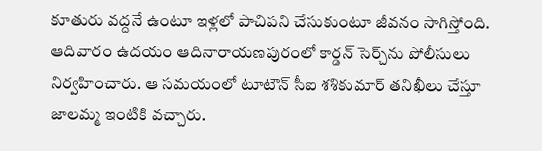కూతురు వద్దనే ఉంటూ ఇళ్లలో పాచిపని చేసుకుంటూ జీవనం సాగిస్తోంది. ఆదివారం ఉదయం ఆదినారాయణపురంలో కార్డన్‌ సెర్చ్‌ను పోలీసులు నిర్వహించారు. ఆ సమయంలో టూటౌన్‌ సీఐ శశికుమార్‌ తనిఖీలు చేస్తూ జాలమ్మ ఇంటికి వచ్చారు.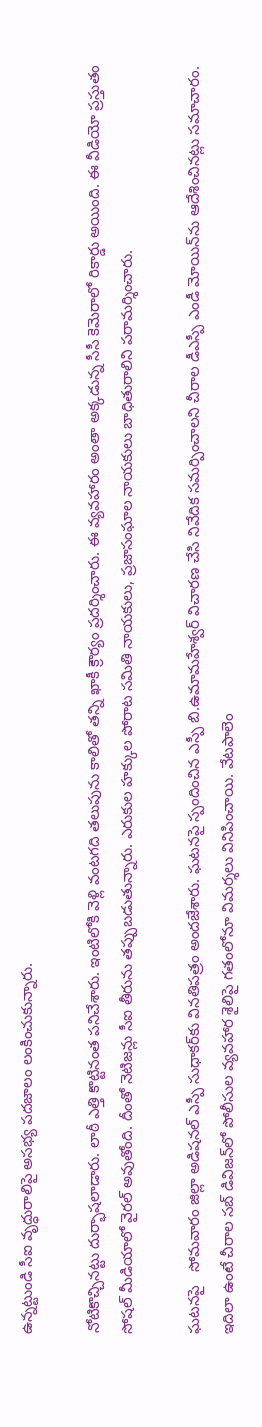ఉన్నట్టుండి సీఐ వృద్ధురాలిపై అసభ్య పదజాలం లంకించుకున్నారు.

నోటికొచ్చినట్టు దుర్భాషలాడారు. లాఠీ ఎత్తి కొట్టినంత పనిచేశారు. ఇంటిలోకి వెళ్లి వంటగది తలుపును కాలితో తన్ని ఖాకీ క్రౌర్యం ప్రదర్శించారు. ఈ వ్యవహారం అంతా అక్కడున్న సీసీ కెమెరాలో రికార్డు అయింది. ఈ వీడియో ప్రస్తుతం సోషల్‌ మీడియాలో వైరల్‌ అవుతోంది. దీంతో నెటిజన్లు సీఐ తీరును తప్పుబడుతున్నారు. ఎరుకుల హక్కుల పోరాట సమితి నాయకులు, ప్రజాసంఘాల నాయకులు బాధితురాలిని పరామర్శించారు.

ఘటనపై   సోమవారం జిల్లా అడిషనల్‌ ఎస్పీ సుధాకర్‌కు వినతిపత్రం అందజేశారు. ఘటనపై స్పందించిన ఎస్పీ బి.ఉమామహేశ్వర్‌ విచారణ చేసి నివేదిక సమర్పించాలని చీరాల డీఎస్పీ ఎండీ మోయిన్‌ను ఆదేశించినట్లు సమాచారం. ఇదిలా ఉంటే చీరాల సబ్‌ డివిజన్‌లో పోలీసుల వ్యవహార శైలిపై గతంలోనూ విమర్శలు వినిపించాయి. వేటపాలెం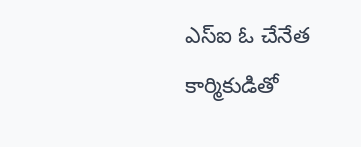ఎస్‌ఐ ఓ చేనేత కార్మికుడితో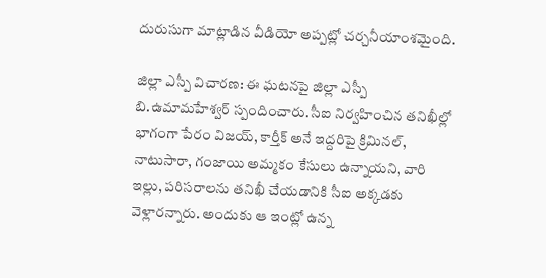దురుసుగా మాట్లాడిన వీడియో అప్పట్లో చర్చనీయాంశమైంది.

జిల్లా ఎస్పీ విచారణ: ఈ ఘటనపై జిల్లా ఎస్పీ బి.ఉమామహేశ్వర్‌ స్పందించారు. సీఐ నిర్వహించిన తనిఖీల్లో భాగంగా పేరం విజయ్, కార్తీక్‌ అనే ఇద్దరిపై క్రిమినల్, నాటుసారా, గంజాయి అమ్మకం కేసులు ఉన్నాయని, వారి ఇల్లు, పరిసరాలను తనిఖీ చేయడానికి సీఐ అక్కడకు వెళ్లారన్నారు. అందుకు ఆ ఇంట్లో ఉన్న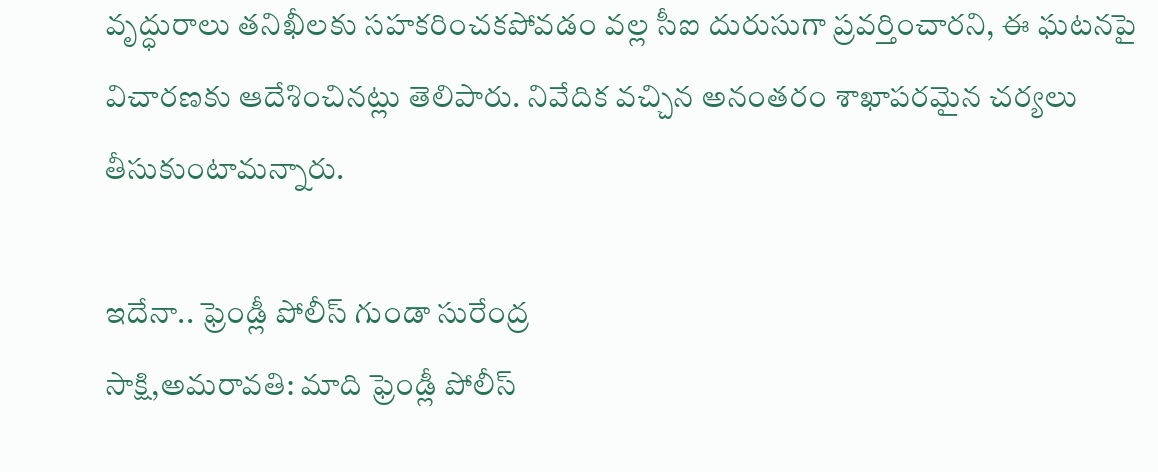వృద్ధురాలు తనిఖీలకు సహకరించకపోవడం వల్ల సీఐ దురుసుగా ప్రవర్తించారని, ఈ ఘటనపై విచారణకు ఆదేశించినట్లు తెలిపారు. నివేదిక వచ్చిన అనంతరం శాఖాపరమైన చర్యలు తీసుకుంటామన్నారు.

ఇదేనా.. ఫ్రెండ్లీ పోలీస్‌ గుండా సురేంద్ర
సాక్షి,అమరావతి: మాది ఫ్రెండ్లీ పోలీస్‌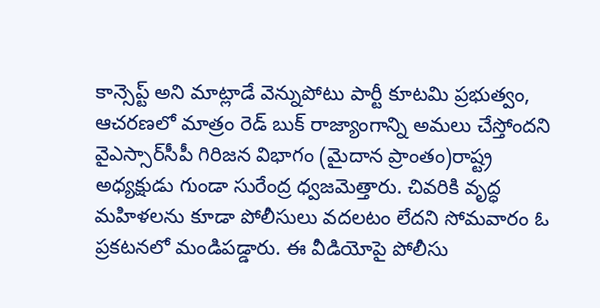కాన్సెప్ట్‌ అని మాట్లాడే వెన్నుపోటు పార్టీ కూటమి ప్రభుత్వం, ఆచరణలో మాత్రం రెడ్‌ బుక్‌ రాజ్యాంగాన్ని అమలు చేస్తోందని వైఎస్సార్‌సీపీ గిరిజన విభాగం (మైదాన ప్రాంతం)రాష్ట్ర అధ్యక్షుడు గుండా సురేంద్ర ధ్వజమెత్తారు. చివరికి వృద్ధ మహిళలను కూడా పోలీసులు వదలటం లేదని సోమవారం ఓ ప్రకటనలో మండిపడ్డారు. ఈ వీడియోపై పోలీసు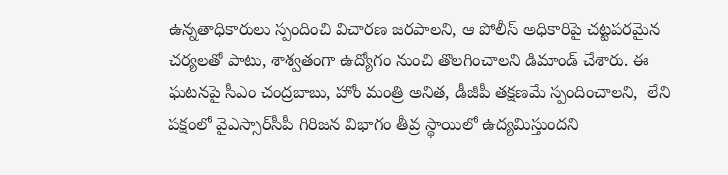ఉన్నతాధికారులు స్పందించి విచారణ జరపాలని, ఆ పోలీస్‌ అధికారిపై చట్టపరమైన చర్యలతో పాటు, శాశ్వతంగా ఉద్యోగం నుంచి తొలగించాలని డిమాండ్‌ చేశారు. ఈ ఘటనపై సీఎం చంద్రబాబు, హోం మంత్రి అనిత, డీజీపీ తక్షణమే స్పందించాలని,  లేని పక్షంలో వైఎస్సార్‌సీపీ గిరిజన విభాగం తీవ్ర స్థాయిలో ఉద్యమిస్తుందని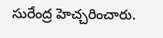సురేంద్ర హెచ్చరించారు.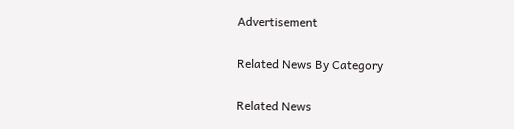Advertisement

Related News By Category

Related News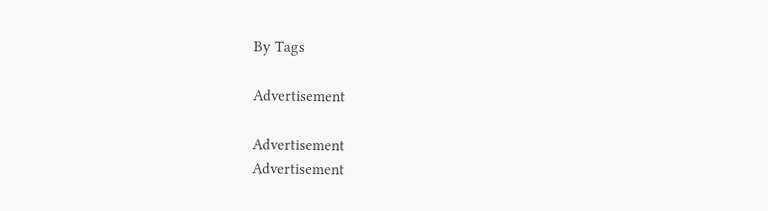By Tags

Advertisement

Advertisement
Advertisement